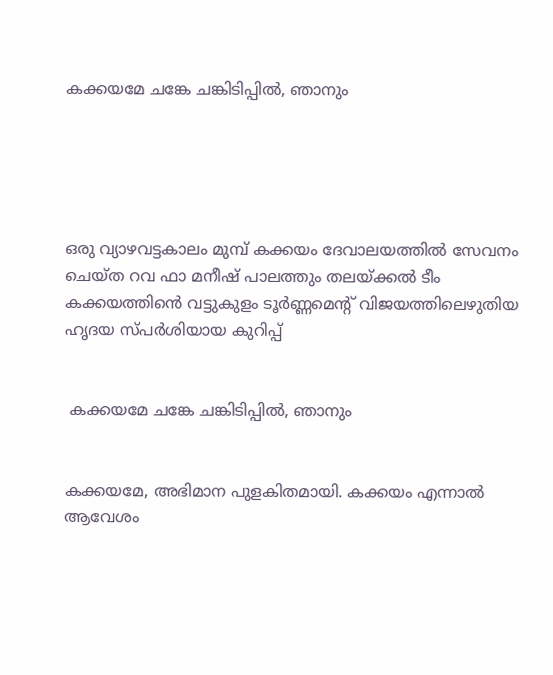കക്കയമേ ചങ്കേ ചങ്കിടിപ്പിൽ, ഞാനും





ഒരു വ്യാഴവട്ടകാലം മുമ്പ് കക്കയം ദേവാലയത്തിൽ സേവനം ചെയ്ത റവ ഫാ മനീഷ് പാലത്തും തലയ്ക്കൽ ടീം കക്കയത്തിൻെ വട്ടുകുളം ടൂർണ്ണമെൻ്റ് വിജയത്തിലെഴുതിയ ഹൃദയ സ്പർശിയായ കുറിപ്പ്


 കക്കയമേ ചങ്കേ ചങ്കിടിപ്പിൽ, ഞാനും


കക്കയമേ, അഭിമാന പുളകിതമായി. കക്കയം എന്നാൽ ആവേശം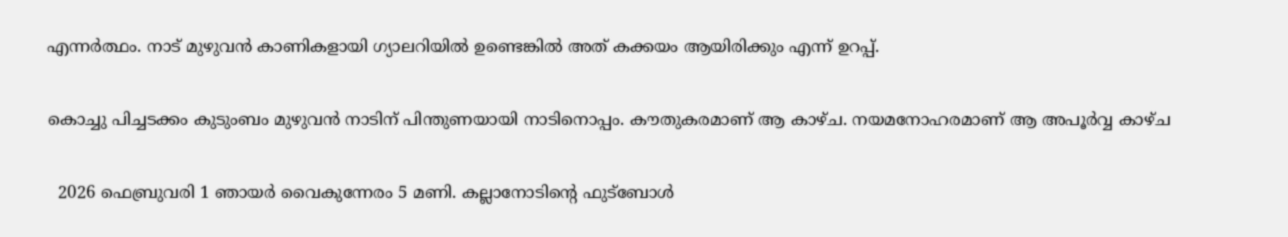എന്നർത്ഥം. നാട് മുഴുവൻ കാണികളായി ഗ്യാലറിയിൽ ഉണ്ടെങ്കിൽ അത് കക്കയം ആയിരിക്കും എന്ന് ഉറപ്പ്.

കൊച്ചു പിച്ചടക്കം കുടുംബം മുഴുവൻ നാടിന് പിന്തുണയായി നാടിനൊപ്പം. കൗതുകരമാണ് ആ കാഴ്ച. നയമനോഹരമാണ് ആ അപൂർവ്വ കാഴ്ച

  2026 ഫെബ്രുവരി 1 ഞായർ വൈകുന്നേരം 5 മണി. കല്ലാനോടിന്റെ ഫുട്ബോൾ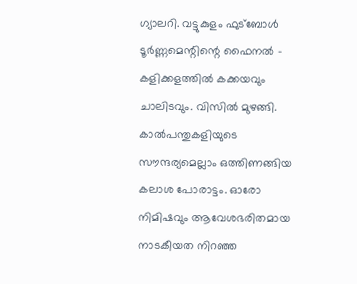ഗ്യാലറി. വട്ടുകുളം ഫുട്ബോൾ ടൂർണ്ണമെന്റിന്റെ ഫൈനൽ - കളിക്കളത്തിൽ കക്കയവും ചാലിടവും. വിസിൽ മുഴങ്ങി. കാൽപന്തുകളിയുടെ സൗന്ദര്യമെല്ലാം ഒത്തിണങ്ങിയ കലാശ പോരാട്ടം. ഓരോ നിമിഷവും ആവേശഭരിതമായ നാടകീയത നിറഞ്ഞ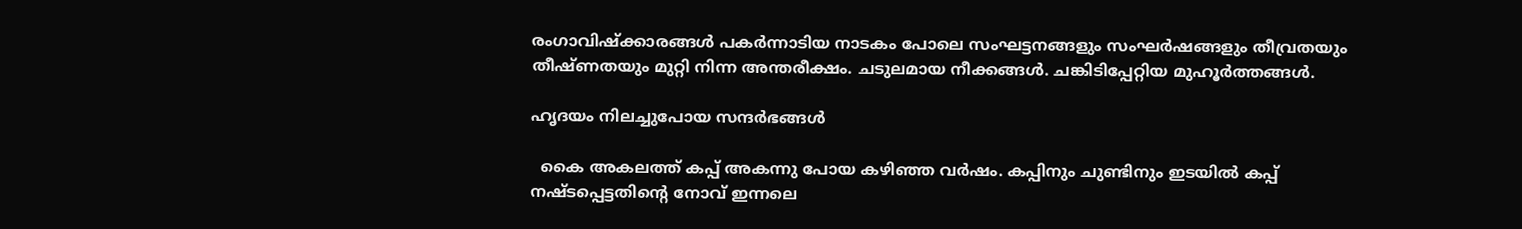രംഗാവിഷ്ക്കാരങ്ങൾ പകർന്നാടിയ നാടകം പോലെ സംഘട്ടനങ്ങളും സംഘർഷങ്ങളും തീവ്രതയും തീഷ്ണതയും മുറ്റി നിന്ന അന്തരീക്ഷം. ചടുലമായ നീക്കങ്ങൾ. ചങ്കിടിപ്പേറ്റിയ മുഹൂർത്തങ്ങൾ.

ഹൃദയം നിലച്ചുപോയ സന്ദർഭങ്ങൾ

  കൈ അകലത്ത് കപ്പ് അകന്നു പോയ കഴിഞ്ഞ വർഷം. കപ്പിനും ചുണ്ടിനും ഇടയിൽ കപ്പ് നഷ്ടപ്പെട്ടതിന്റെ നോവ് ഇന്നലെ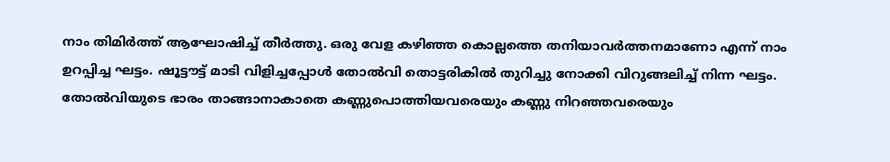നാം തിമിർത്ത് ആഘോഷിച്ച് തീർത്തു. ഒരു വേള കഴിഞ്ഞ കൊല്ലത്തെ തനിയാവർത്തനമാണോ എന്ന് നാം ഉറപ്പിച്ച ഘട്ടം. ഷൂട്ടൗട്ട് മാടി വിളിച്ചപ്പോൾ തോൽവി തൊട്ടരികിൽ തുറിച്ചു നോക്കി വിറുങ്ങലിച്ച് നിന്ന ഘട്ടം. തോൽവിയുടെ ഭാരം താങ്ങാനാകാതെ കണ്ണുപൊത്തിയവരെയും കണ്ണു നിറഞ്ഞവരെയും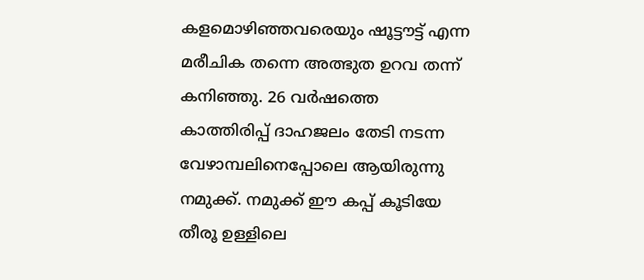കളമൊഴിഞ്ഞവരെയും ഷൂട്ടൗട്ട് എന്ന മരീചിക തന്നെ അത്ഭുത ഉറവ തന്ന് കനിഞ്ഞു. 26 വർഷത്തെ കാത്തിരിപ്പ് ദാഹജലം തേടി നടന്ന വേഴാമ്പലിനെപ്പോലെ ആയിരുന്നു നമുക്ക്. നമുക്ക് ഈ കപ്പ് കൂടിയേ തീരൂ ഉള്ളിലെ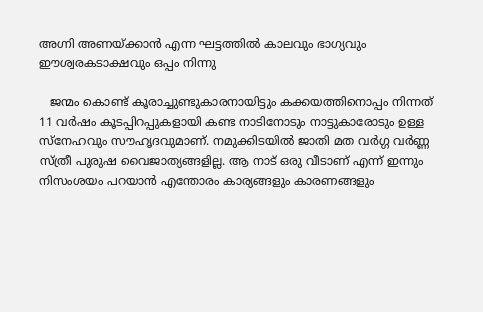അഗ്നി അണയ്ക്കാൻ എന്ന ഘട്ടത്തിൽ കാലവും ഭാഗ്യവും ഈശ്വരകടാക്ഷവും ഒപ്പം നിന്നു

   ജന്മം കൊണ്ട് കൂരാച്ചുണ്ടുകാരനായിട്ടും കക്കയത്തിനൊപ്പം നിന്നത് 11 വർഷം കൂടപ്പിറപ്പുകളായി കണ്ട നാടിനോടും നാട്ടുകാരോടും ഉള്ള സ്നേഹവും സൗഹൃദവുമാണ്. നമുക്കിടയിൽ ജാതി മത വർഗ്ഗ വർണ്ണ സ്ത്രീ പുരുഷ വൈജാത്യങ്ങളില്ല. ആ നാട് ഒരു വീടാണ് എന്ന് ഇന്നും നിസംശയം പറയാൻ എന്തോരം കാര്യങ്ങളും കാരണങ്ങളും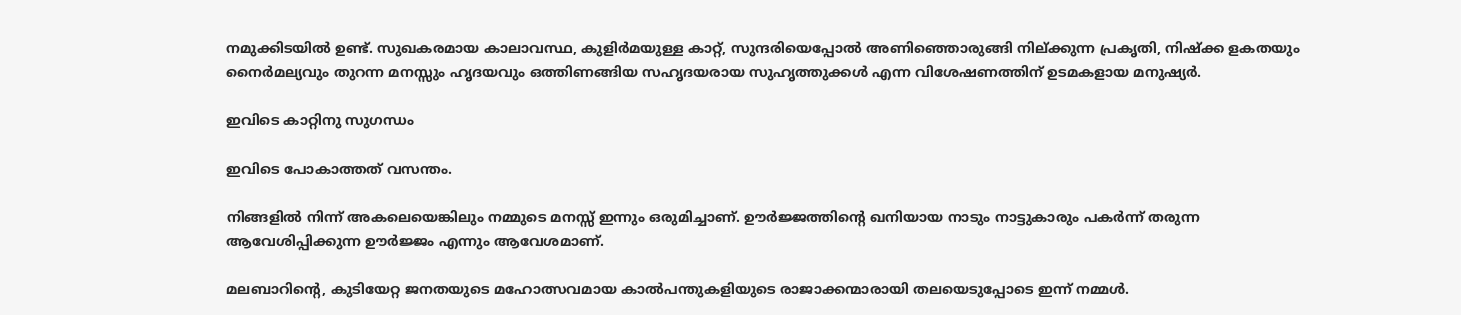നമുക്കിടയിൽ ഉണ്ട്. സുഖകരമായ കാലാവസ്ഥ, കുളിർമയുള്ള കാറ്റ്, സുന്ദരിയെപ്പോൽ അണിഞ്ഞൊരുങ്ങി നില്ക്കുന്ന പ്രകൃതി, നിഷ്ക്ക ളകതയും നൈർമല്യവും തുറന്ന മനസ്സും ഹൃദയവും ഒത്തിണങ്ങിയ സഹൃദയരായ സുഹൃത്തുക്കൾ എന്ന വിശേഷണത്തിന് ഉടമകളായ മനുഷ്യർ.

ഇവിടെ കാറ്റിനു സുഗന്ധം

ഇവിടെ പോകാത്തത് വസന്തം.

നിങ്ങളിൽ നിന്ന് അകലെയെങ്കിലും നമ്മുടെ മനസ്സ് ഇന്നും ഒരുമിച്ചാണ്. ഊർജ്ജത്തിന്റെ ഖനിയായ നാടും നാട്ടുകാരും പകർന്ന് തരുന്ന ആവേശിപ്പിക്കുന്ന ഊർജ്ജം എന്നും ആവേശമാണ്.

മലബാറിന്റെ, കുടിയേറ്റ ജനതയുടെ മഹോത്സവമായ കാൽപന്തുകളിയുടെ രാജാക്കന്മാരായി തലയെടുപ്പോടെ ഇന്ന് നമ്മൾ.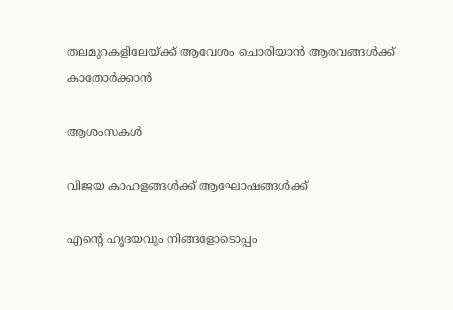തലമുറകളിലേയ്ക്ക് ആവേശം ചൊരിയാൻ ആരവങ്ങൾക്ക് കാതോർക്കാൻ

ആശംസകൾ

വിജയ കാഹളങ്ങൾക്ക് ആഘോഷങ്ങൾക്ക്

എന്റെ ഹൃദയവും നിങ്ങളോടൊപ്പം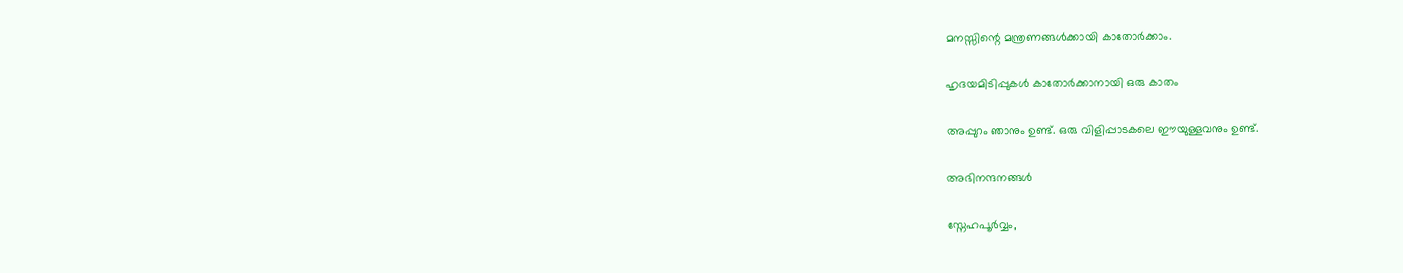മനസ്സിന്റെ മന്ത്രണങ്ങൾക്കായി കാതോർക്കാം.

ഹൃദയമിടിപ്പുകൾ കാതോർക്കാനായി ഒരു കാതം

അപ്പുറം ഞാനും ഉണ്ട്. ഒരു വിളിപ്പാടകലെ ഈയുള്ളവനും ഉണ്ട്.

അഭിനന്ദനങ്ങൾ

സ്നേഹപൂർവ്വം,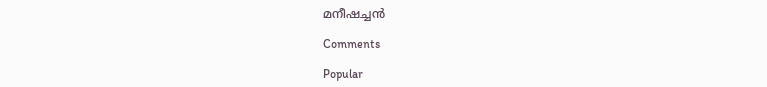മനീഷച്ചൻ

Comments

Popular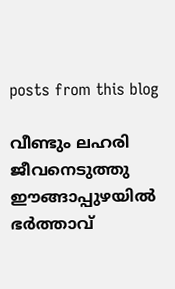posts from this blog

വീണ്ടും ലഹരി ജീവനെടുത്തു ഈങ്ങാപ്പുഴയിൽ ഭർത്താവ്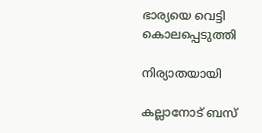ഭാര്യയെ വെട്ടി കൊലപ്പെടുത്തി

നിര്യാതയായി

കല്ലാനോട് ബസ്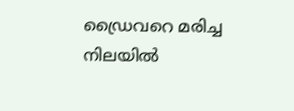ഡ്രൈവറെ മരിച്ച നിലയിൽ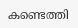കണ്ടെത്തി